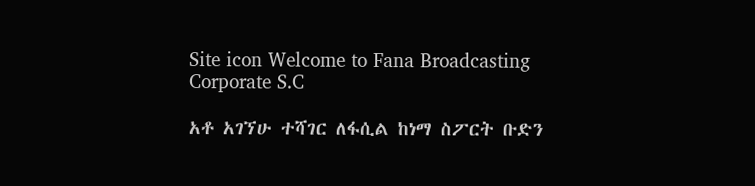Site icon Welcome to Fana Broadcasting Corporate S.C

አቶ አገኘሁ ተሻገር ለፋሲል ከነማ ስፖርት ቡድን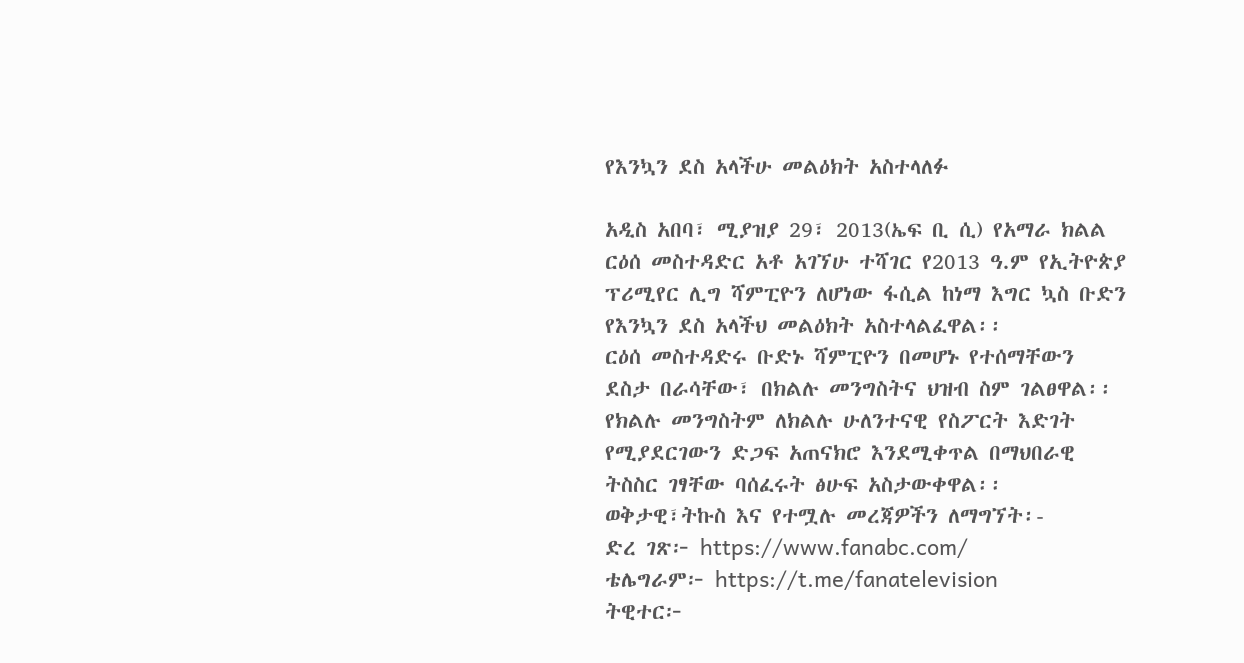የእንኳን ደስ አላችሁ መልዕክት አስተላለፉ

አዲስ አበባ፣ ሚያዝያ 29፣ 2013(ኤፍ ቢ ሲ) የአማራ ክልል ርዕሰ መስተዳድር አቶ አገኘሁ ተሻገር የ2013 ዓ.ም የኢትዮጵያ ፕሪሚየር ሊግ ሻምፒዮን ለሆነው ፋሲል ከነማ እግር ኳስ ቡድን የእንኳን ደስ አላችህ መልዕክት አስተላልፈዋል፡፡
ርዕሰ መስተዳድሩ ቡድኑ ሻምፒዮን በመሆኑ የተሰማቸውን ደስታ በራሳቸው፣ በክልሉ መንግስትና ህዝብ ስም ገልፀዋል፡፡
የክልሉ መንግስትም ለክልሉ ሁለንተናዊ የስፖርት እድገት የሚያደርገውን ድጋፍ አጠናክሮ እንደሚቀጥል በማህበራዊ ትስስር ገፃቸው ባሰፈሩት ፅሁፍ አስታውቀዋል፡፡
ወቅታዊ፣ትኩስ እና የተሟሉ መረጃዎችን ለማግኘት፡-
ድረ ገጽ፦ https://www.fanabc.com/
ቴሌግራም፦ https://t.me/fanatelevision
ትዊተር፦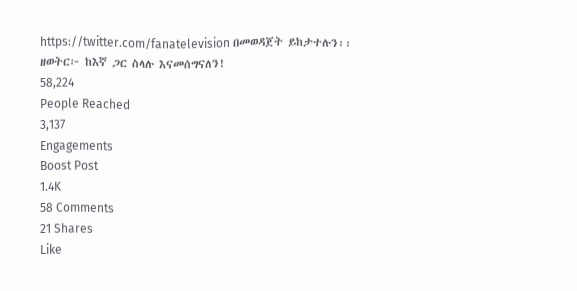https://twitter.com/fanatelevision በመወዳጀት ይከታተሉን፡፡
ዘወትር፦ ከእኛ ጋር ስላሉ እናመሰግናለን!
58,224
People Reached
3,137
Engagements
Boost Post
1.4K
58 Comments
21 Shares
Like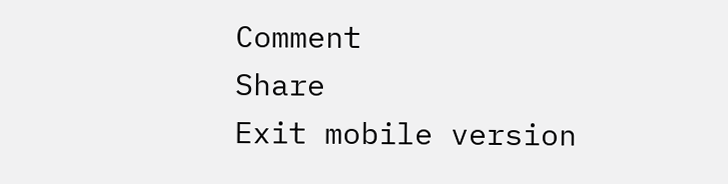Comment
Share
Exit mobile version